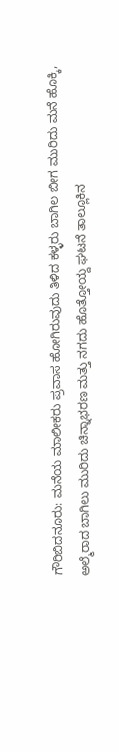ಗೌರಿಬಿದನೂರು: ಮನೆಯ ಮಾಲೀಕರು ಪ್ರವಾಸ ಹೋಗಿರುವುದು ತಿಳಿದ ಕಳ್ಳರು ಬಾಗಿಲ ಬೀಗ ಮುರಿದು ಮನೆ ಹೊಕ್ಕಿ, ಅಲ್ಮೆರಾದ ಬಾಗಿಲು ಮುರಿದು ಚಿನ್ನಾಭರಣ ಮತ್ತು ನಗದು ಹೊತ್ತೋಯ್ದ ಘಟನೆ ತಾಲ್ಲೂಕಿನ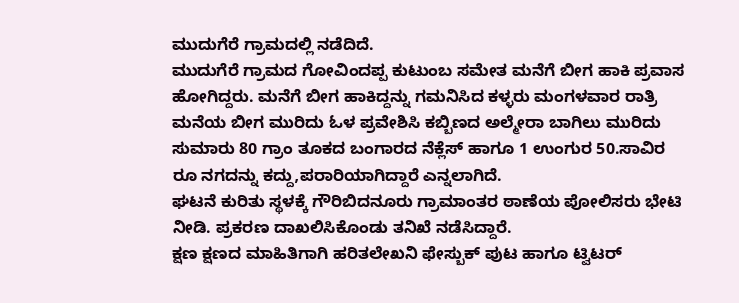ಮುದುಗೆರೆ ಗ್ರಾಮದಲ್ಲಿ ನಡೆದಿದೆ.
ಮುದುಗೆರೆ ಗ್ರಾಮದ ಗೋವಿಂದಪ್ಪ ಕುಟುಂಬ ಸಮೇತ ಮನೆಗೆ ಬೀಗ ಹಾಕಿ ಪ್ರವಾಸ ಹೋಗಿದ್ದರು. ಮನೆಗೆ ಬೀಗ ಹಾಕಿದ್ದನ್ನು ಗಮನಿಸಿದ ಕಳ್ಳರು ಮಂಗಳವಾರ ರಾತ್ರಿ ಮನೆಯ ಬೀಗ ಮುರಿದು ಓಳ ಪ್ರವೇಶಿಸಿ ಕಬ್ಬಿಣದ ಅಲ್ಮೇರಾ ಬಾಗಿಲು ಮುರಿದು ಸುಮಾರು 80 ಗ್ರಾಂ ತೂಕದ ಬಂಗಾರದ ನೆಕ್ಲೆಸ್ ಹಾಗೂ 1 ಉಂಗುರ 50.ಸಾವಿರ ರೂ ನಗದನ್ನು ಕದ್ದು,ಪರಾರಿಯಾಗಿದ್ದಾರೆ ಎನ್ನಲಾಗಿದೆ.
ಘಟನೆ ಕುರಿತು ಸ್ಥಳಕ್ಕೆ ಗೌರಿಬಿದನೂರು ಗ್ರಾಮಾಂತರ ಠಾಣೆಯ ಪೋಲಿಸರು ಭೇಟಿ ನೀಡಿ. ಪ್ರಕರಣ ದಾಖಲಿಸಿಕೊಂಡು ತನಿಖೆ ನಡೆಸಿದ್ದಾರೆ.
ಕ್ಷಣ ಕ್ಷಣದ ಮಾಹಿತಿಗಾಗಿ ಹರಿತಲೇಖನಿ ಫೇಸ್ಬುಕ್ ಪುಟ ಹಾಗೂ ಟ್ವಿಟರ್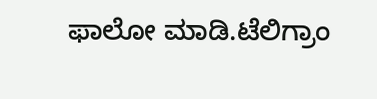ಫಾಲೋ ಮಾಡಿ.ಟೆಲಿಗ್ರಾಂ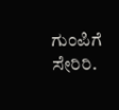ಗುಂಪಿಗೆ ಸೇರಿರಿ.